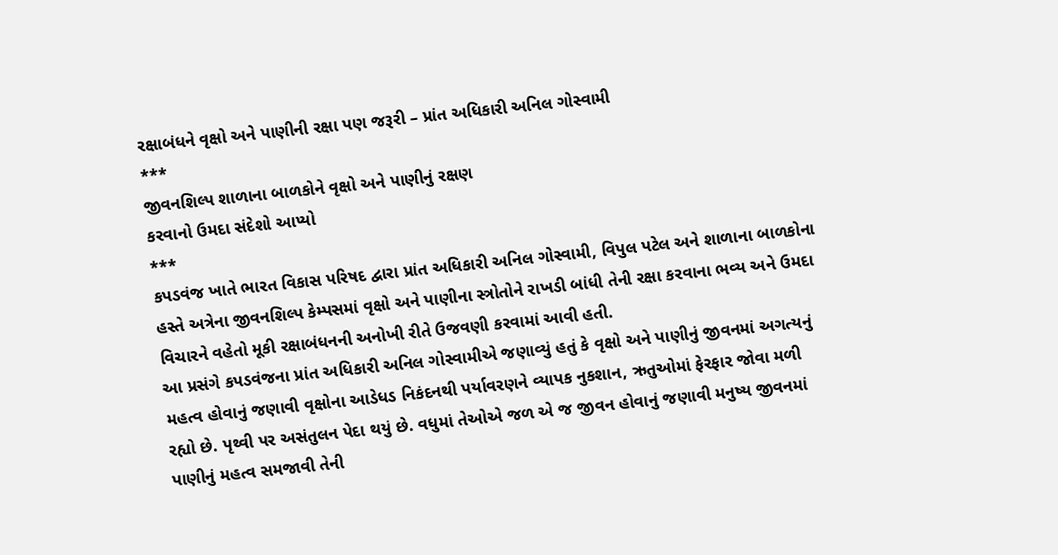રક્ષાબંધને વૃક્ષો અને પાણીની રક્ષા પણ જરૂરી – પ્રાંત અધિકારી અનિલ ગોસ્વામી
***
જીવનશિલ્પ શાળાના બાળકોને વૃક્ષો અને પાણીનું રક્ષણ
કરવાનો ઉમદા સંદેશો આપ્યો
***
કપડવંજ ખાતે ભારત વિકાસ પરિષદ દ્વારા પ્રાંત અધિકારી અનિલ ગોસ્વામી, વિપુલ પટેલ અને શાળાના બાળકોના હસ્તે અત્રેના જીવનશિલ્પ કેમ્પસમાં વૃક્ષો અને પાણીના સ્ત્રોતોને રાખડી બાંધી તેની રક્ષા કરવાના ભવ્ય અને ઉમદા વિચારને વહેતો મૂકી રક્ષાબંધનની અનોખી રીતે ઉજવણી કરવામાં આવી હતી.
આ પ્રસંગે કપડવંજના પ્રાંત અધિકારી અનિલ ગોસ્વામીએ જણાવ્યું હતું કે વૃક્ષો અને પાણીનું જીવનમાં અગત્યનું મહત્વ હોવાનું જણાવી વૃક્ષોના આડેધડ નિકંદનથી પર્યાવરણને વ્યાપક નુકશાન, ઋતુઓમાં ફેરફાર જોવા મળી રહ્યો છે. પૃથ્વી પર અસંતુલન પેદા થયું છે. વધુમાં તેઓએ જળ એ જ જીવન હોવાનું જણાવી મનુષ્ય જીવનમાં પાણીનું મહત્વ સમજાવી તેની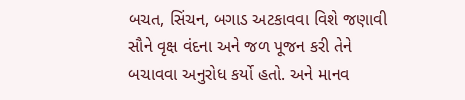બચત, સિંચન, બગાડ અટકાવવા વિશે જણાવી સૌને વૃક્ષ વંદના અને જળ પૂજન કરી તેને બચાવવા અનુરોધ કર્યો હતો. અને માનવ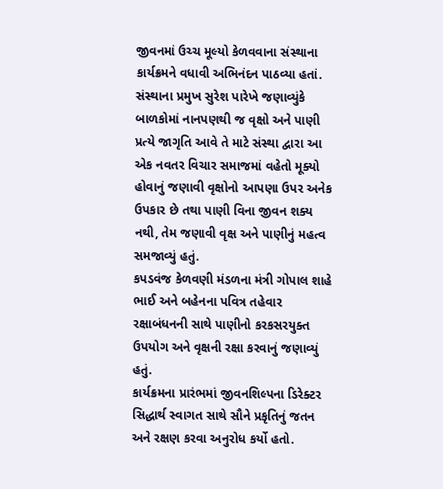જીવનમાં ઉચ્ચ મૂલ્યો કેળવવાના સંસ્થાના કાર્યક્રમને વધાવી અભિનંદન પાઠવ્યા હતાં.
સંસ્થાના પ્રમુખ સુરેશ પારેખે જણાવ્યુંકે બાળકોમાં નાનપણથી જ વૃક્ષો અને પાણી પ્રત્યે જાગૃતિ આવે તે માટે સંસ્થા દ્વારા આ એક નવતર વિચાર સમાજમાં વહેતો મૂક્યો હોવાનું જણાવી વૃક્ષોનો આપણા ઉપર અનેક ઉપકાર છે તથા પાણી વિના જીવન શક્ય નથી, તેમ જણાવી વૃક્ષ અને પાણીનું મહત્વ સમજાવ્યું હતું.
કપડવંજ કેળવણી મંડળના મંત્રી ગોપાલ શાહે ભાઈ અને બહેનના પવિત્ર તહેવાર રક્ષાબંધનની સાથે પાણીનો કરકસરયુક્ત ઉપયોગ અને વૃક્ષની રક્ષા કરવાનું જણાવ્યું હતું.
કાર્યક્રમના પ્રારંભમાં જીવનશિલ્પના ડિરેક્ટર સિદ્ધાર્થ સ્વાગત સાથે સૌને પ્રકૃતિનું જતન અને રક્ષણ કરવા અનુરોધ કર્યો હતો.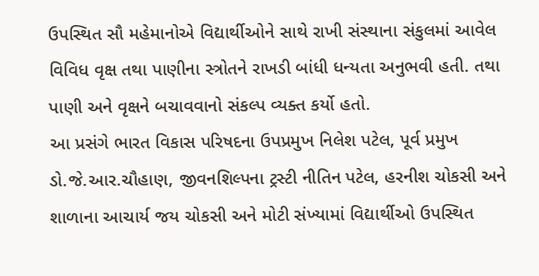ઉપસ્થિત સૌ મહેમાનોએ વિદ્યાર્થીઓને સાથે રાખી સંસ્થાના સંકુલમાં આવેલ વિવિધ વૃક્ષ તથા પાણીના સ્ત્રોતને રાખડી બાંધી ધન્યતા અનુભવી હતી. તથા પાણી અને વૃક્ષને બચાવવાનો સંકલ્પ વ્યક્ત કર્યો હતો.
આ પ્રસંગે ભારત વિકાસ પરિષદના ઉપપ્રમુખ નિલેશ પટેલ, પૂર્વ પ્રમુખ ડો.જે.આર.ચૌહાણ, જીવનશિલ્પના ટ્રસ્ટી નીતિન પટેલ, હરનીશ ચોકસી અને શાળાના આચાર્ય જય ચોકસી અને મોટી સંખ્યામાં વિદ્યાર્થીઓ ઉપસ્થિત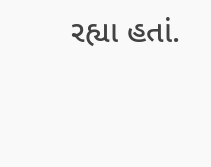રહ્યા હતાં.